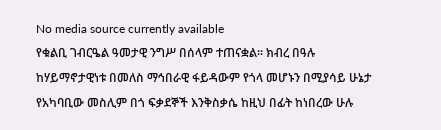No media source currently available
የቁልቢ ገብርዔል ዓመታዊ ንግሥ በሰላም ተጠናቋል፡፡ ክብረ በዓሉ ከሃይማኖታዊነቱ በመለስ ማኅበራዊ ፋይዳውም የጎላ መሆኑን በሚያሳይ ሁኔታ የአካባቢው መስሊም በጎ ፍቃደኞች እንቅስቃሴ ከዚህ በፊት ከነበረው ሁሉ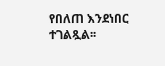የበለጠ እንደነበር ተገልጿል፡፡